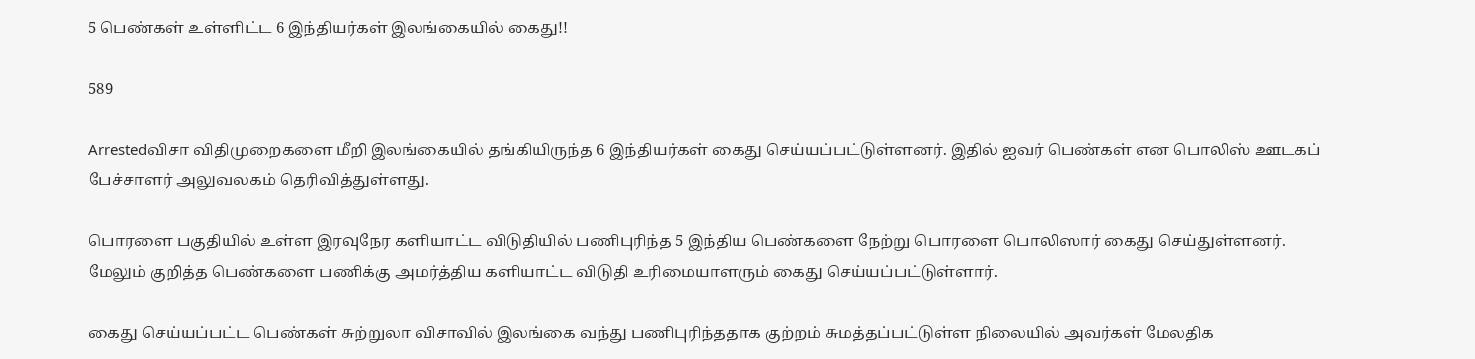5 பெண்கள் உள்ளிட்ட 6 இந்தியர்கள் இலங்கையில் கைது!!

589

Arrestedவிசா விதிமுறைகளை மீறி இலங்கையில் தங்கியிருந்த 6 இந்தியர்கள் கைது செய்யப்பட்டுள்ளனர். இதில் ஐவர் பெண்கள் என பொலிஸ் ஊடகப் பேச்சாளர் அலுவலகம் தெரிவித்துள்ளது.

பொரளை பகுதியில் உள்ள இரவுநேர களியாட்ட விடுதியில் பணிபுரிந்த 5 இந்திய பெண்களை நேற்று பொரளை பொலிஸார் கைது செய்துள்ளனர். மேலும் குறித்த பெண்களை பணிக்கு அமர்த்திய களியாட்ட விடுதி உரிமையாளரும் கைது செய்யப்பட்டுள்ளார்.

கைது செய்யப்பட்ட பெண்கள் சுற்றுலா விசாவில் இலங்கை வந்து பணிபுரிந்ததாக குற்றம் சுமத்தப்பட்டுள்ள நிலையில் அவர்கள் மேலதிக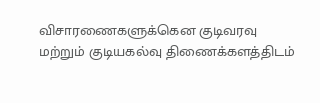விசாரணைகளுக்கென குடிவரவு மற்றும் குடியகல்வு திணைக்களத்திடம்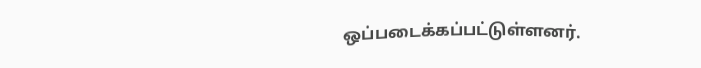ஒப்படைக்கப்பட்டுள்ளனர்.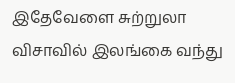இதேவேளை சுற்றுலா விசாவில் இலங்கை வந்து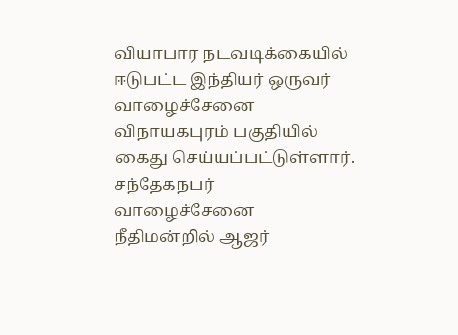வியாபார நடவடிக்கையில் ஈடுபட்ட இந்தியர் ஒருவர் வாழைச்சேனை விநாயகபுரம் பகுதியில் கைது செய்யப்பட்டுள்ளார். சந்தேகநபர் வாழைச்சேனை நீதிமன்றில் ஆஜர்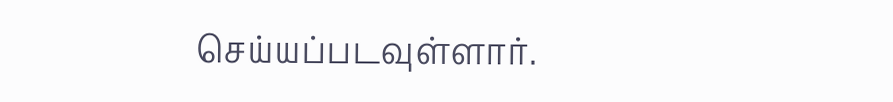செய்யப்படவுள்ளார்.